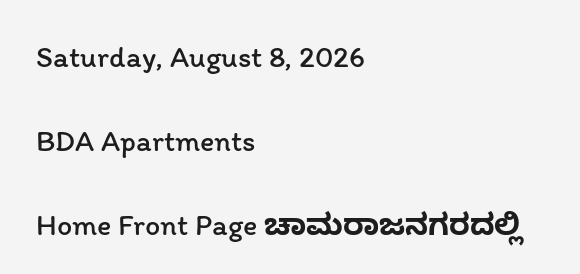Saturday, August 8, 2026

BDA Apartments

Home Front Page ಚಾಮರಾಜನಗರದಲ್ಲಿ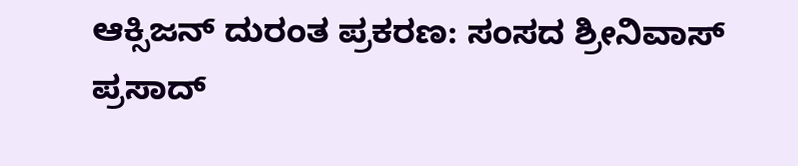ಆಕ್ಸಿಜನ್ ದುರಂತ ಪ್ರಕರಣ: ಸಂಸದ ಶ್ರೀನಿವಾಸ್ ಪ್ರಸಾದ್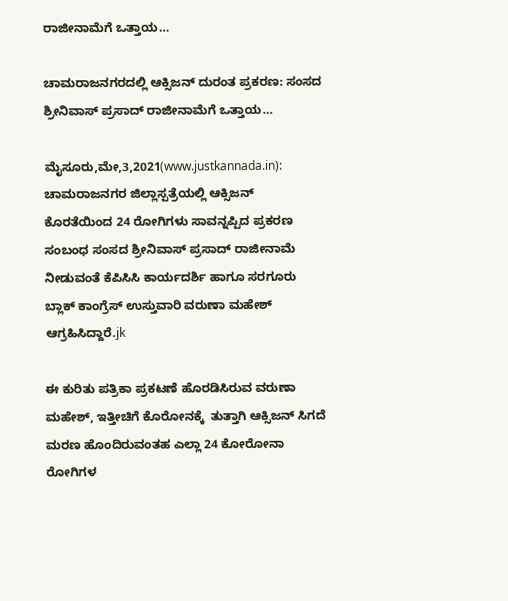ರಾಜೀನಾಮೆಗೆ ಒತ್ತಾಯ…

ಚಾಮರಾಜನಗರದಲ್ಲಿ ಆಕ್ಸಿಜನ್ ದುರಂತ ಪ್ರಕರಣ: ಸಂಸದ ಶ್ರೀನಿವಾಸ್ ಪ್ರಸಾದ್ ರಾಜೀನಾಮೆಗೆ ಒತ್ತಾಯ…

ಮೈಸೂರು,ಮೇ,3,2021(www.justkannada.in): ಚಾಮರಾಜನಗರ ಜಿಲ್ಲಾಸ್ಪತ್ರೆಯಲ್ಲಿ ಆಕ್ಸಿಜನ್ ಕೊರತೆಯಿಂದ 24 ರೋಗಿಗಳು ಸಾವನ್ನಪ್ಪಿದ ಪ್ರಕರಣ ಸಂಬಂಧ ಸಂಸದ ಶ್ರೀನಿವಾಸ್ ಪ್ರಸಾದ್ ರಾಜೀನಾಮೆ ನೀಡುವಂತೆ ಕೆಪಿಸಿಸಿ ಕಾರ್ಯದರ್ಶಿ ಹಾಗೂ ಸರಗೂರು ಬ್ಲಾಕ್ ಕಾಂಗ್ರೆಸ್ ಉಸ್ತುವಾರಿ ವರುಣಾ ಮಹೇಶ್ ಆಗ್ರಹಿಸಿದ್ದಾರೆ.jk

ಈ ಕುರಿತು ಪತ್ರಿಕಾ ಪ್ರಕಟಣೆ ಹೊರಡಿಸಿರುವ ವರುಣಾ ಮಹೇಶ್, ಇತ್ತೀಚಿಗೆ ಕೊರೋನಕ್ಕೆ  ತುತ್ತಾಗಿ ಆಕ್ಸಿಜನ್ ಸಿಗದೆ ಮರಣ ಹೊಂದಿರುವಂತಹ ಎಲ್ಲಾ 24 ಕೋರೋನಾ ರೋಗಿಗಳ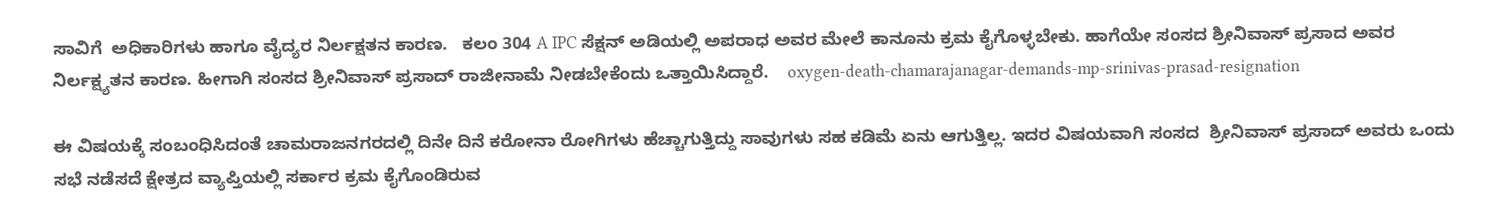ಸಾವಿಗೆ  ಅಧಿಕಾರಿಗಳು ಹಾಗೂ ವೈದ್ಯರ ನಿರ್ಲಕ್ಷತನ ಕಾರಣ.   ಕಲಂ 304 A IPC ಸೆಕ್ಷನ್ ಅಡಿಯಲ್ಲಿ ಅಪರಾಧ ಅವರ ಮೇಲೆ ಕಾನೂನು ಕ್ರಮ ಕೈಗೊಳ್ಳಬೇಕು. ಹಾಗೆಯೇ ಸಂಸದ ಶ್ರೀನಿವಾಸ್ ಪ್ರಸಾದ ಅವರ ನಿರ್ಲಕ್ಷ್ಯತನ ಕಾರಣ. ಹೀಗಾಗಿ ಸಂಸದ ಶ್ರೀನಿವಾಸ್ ಪ್ರಸಾದ್ ರಾಜೀನಾಮೆ ನೀಡಬೇಕೆಂದು ಒತ್ತಾಯಿಸಿದ್ದಾರೆ.    oxygen-death-chamarajanagar-demands-mp-srinivas-prasad-resignation

ಈ ವಿಷಯಕ್ಕೆ ಸಂಬಂಧಿಸಿದಂತೆ ಚಾಮರಾಜನಗರದಲ್ಲಿ ದಿನೇ ದಿನೆ ಕರೋನಾ ರೋಗಿಗಳು ಹೆಚ್ಚಾಗುತ್ತಿದ್ದು ಸಾವುಗಳು ಸಹ ಕಡಿಮೆ ಏನು ಆಗುತ್ತಿಲ್ಲ. ಇದರ ವಿಷಯವಾಗಿ ಸಂಸದ  ಶ್ರೀನಿವಾಸ್ ಪ್ರಸಾದ್ ಅವರು ಒಂದು ಸಭೆ ನಡೆಸದೆ ಕ್ಷೇತ್ರದ ವ್ಯಾಪ್ತಿಯಲ್ಲಿ ಸರ್ಕಾರ ಕ್ರಮ ಕೈಗೊಂಡಿರುವ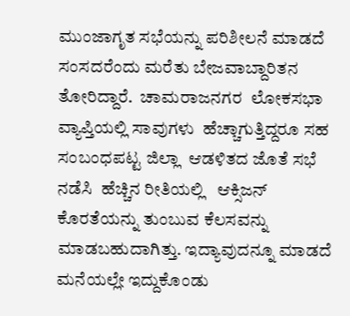ಮುಂಜಾಗೃತ ಸಭೆಯನ್ನು ಪರಿಶೀಲನೆ ಮಾಡದೆ ಸಂಸದರೆಂದು ಮರೆತು ಬೇಜವಾಬ್ದಾರಿತನ ತೋರಿದ್ದಾರೆ.  ಚಾಮರಾಜನಗರ  ಲೋಕಸಭಾ ವ್ಯಾಪ್ತಿಯಲ್ಲಿ ಸಾವುಗಳು  ಹೆಚ್ಚಾಗುತ್ತಿದ್ದರೂ ಸಹ  ಸಂಬಂಧಪಟ್ಟ ಜಿಲ್ಲಾ  ಆಡಳಿತದ ಜೊತೆ ಸಭೆ ನಡೆಸಿ  ಹೆಚ್ಚಿನ ರೀತಿಯಲ್ಲಿ   ಆಕ್ಸಿಜನ್ ಕೊರತೆಯನ್ನು ತುಂಬುವ ಕೆಲಸವನ್ನು  ಮಾಡಬಹುದಾಗಿತ್ತು. ಇದ್ಯಾವುದನ್ನೂ ಮಾಡದೆ ಮನೆಯಲ್ಲೇ ಇದ್ದುಕೊಂಡು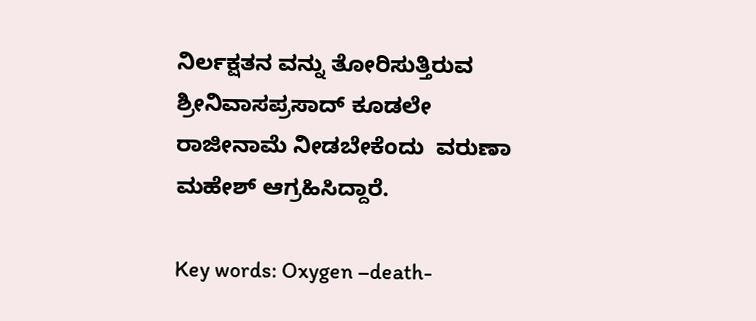ನಿರ್ಲಕ್ಷತನ ವನ್ನು ತೋರಿಸುತ್ತಿರುವ ಶ್ರೀನಿವಾಸಪ್ರಸಾದ್ ಕೂಡಲೇ ರಾಜೀನಾಮೆ ನೀಡಬೇಕೆಂದು  ವರುಣಾ ಮಹೇಶ್ ಆಗ್ರಹಿಸಿದ್ದಾರೆ.

Key words: Oxygen –death-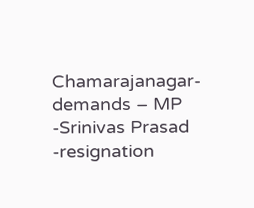Chamarajanagar- demands – MP -Srinivas Prasad -resignation